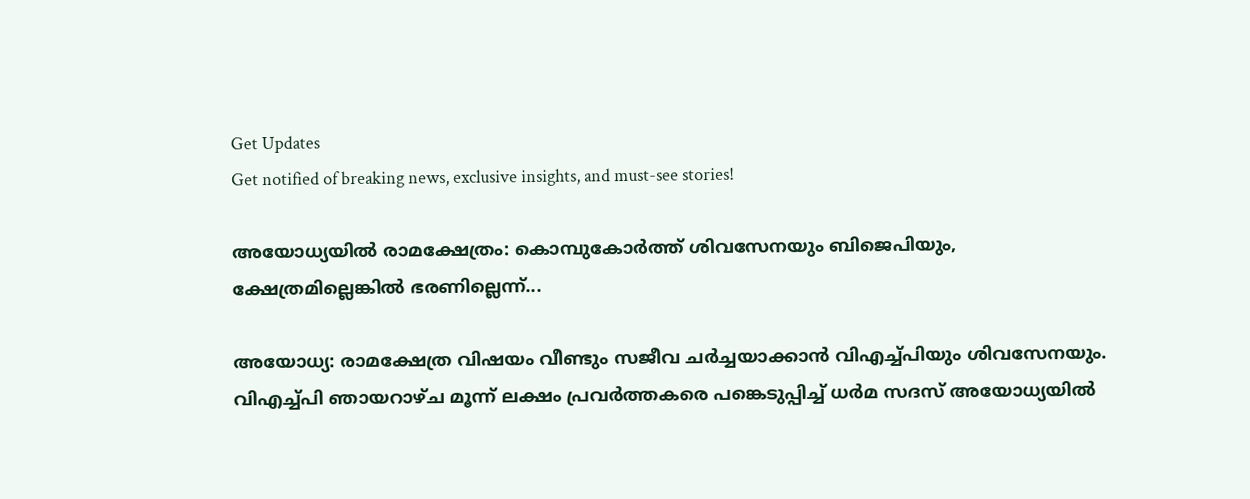Get Updates
Get notified of breaking news, exclusive insights, and must-see stories!

അയോധ്യയില്‍ രാമക്ഷേത്രം: കൊമ്പുകോര്‍ത്ത് ശിവസേനയും ബിജെപിയും, ക്ഷേത്രമില്ലെങ്കില്‍ ഭരണില്ലെന്ന്...

അയോധ്യ: രാമക്ഷേത്ര വിഷയം വീണ്ടും സജീവ ചര്‍ച്ചയാക്കാന്‍ വിഎച്ച്പിയും ശിവസേനയും. വിഎച്ച്പി ഞായറാഴ്ച മൂന്ന് ലക്ഷം പ്രവര്‍ത്തകരെ പങ്കെടുപ്പിച്ച് ധര്‍മ സദസ് അയോധ്യയില്‍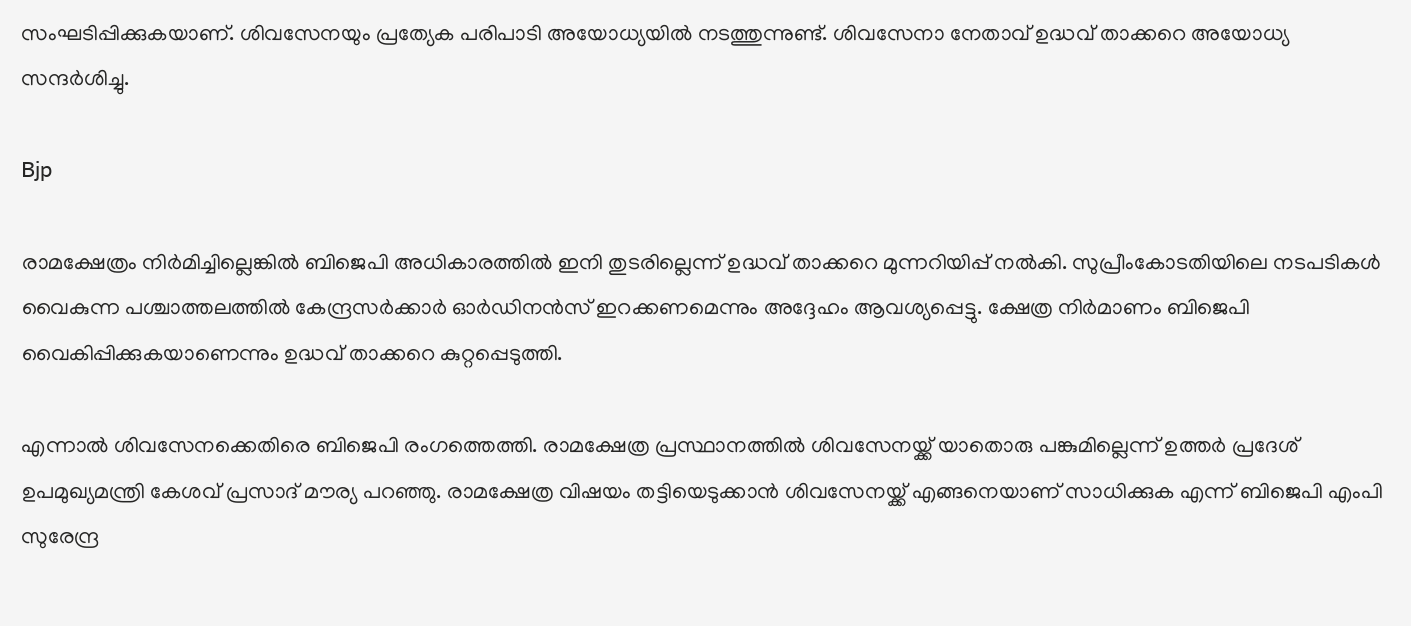സംഘടിപ്പിക്കുകയാണ്. ശിവസേനയും പ്രത്യേക പരിപാടി അയോധ്യയില്‍ നടത്തുന്നുണ്ട്. ശിവസേനാ നേതാവ് ഉദ്ധവ് താക്കറെ അയോധ്യ സന്ദര്‍ശിച്ചു.

Bjp

രാമക്ഷേത്രം നിര്‍മിച്ചില്ലെങ്കില്‍ ബിജെപി അധികാരത്തില്‍ ഇനി തുടരില്ലെന്ന് ഉദ്ധവ് താക്കറെ മുന്നറിയിപ്പ് നല്‍കി. സുപ്രീംകോടതിയിലെ നടപടികള്‍ വൈകുന്ന പശ്ചാത്തലത്തില്‍ കേന്ദ്രസര്‍ക്കാര്‍ ഓര്‍ഡിനന്‍സ് ഇറക്കണമെന്നും അദ്ദേഹം ആവശ്യപ്പെട്ടു. ക്ഷേത്ര നിര്‍മാണം ബിജെപി വൈകിപ്പിക്കുകയാണെന്നും ഉദ്ധവ് താക്കറെ കുറ്റപ്പെടുത്തി.

എന്നാല്‍ ശിവസേനക്കെതിരെ ബിജെപി രംഗത്തെത്തി. രാമക്ഷേത്ര പ്രസ്ഥാനത്തില്‍ ശിവസേനയ്ക്ക് യാതൊരു പങ്കുമില്ലെന്ന് ഉത്തര്‍ പ്രദേശ് ഉപമുഖ്യമന്ത്രി കേശവ് പ്രസാദ് മൗര്യ പറഞ്ഞു. രാമക്ഷേത്ര വിഷയം തട്ടിയെടുക്കാന്‍ ശിവസേനയ്ക്ക് എങ്ങനെയാണ് സാധിക്കുക എന്ന് ബിജെപി എംപി സുരേന്ദ്ര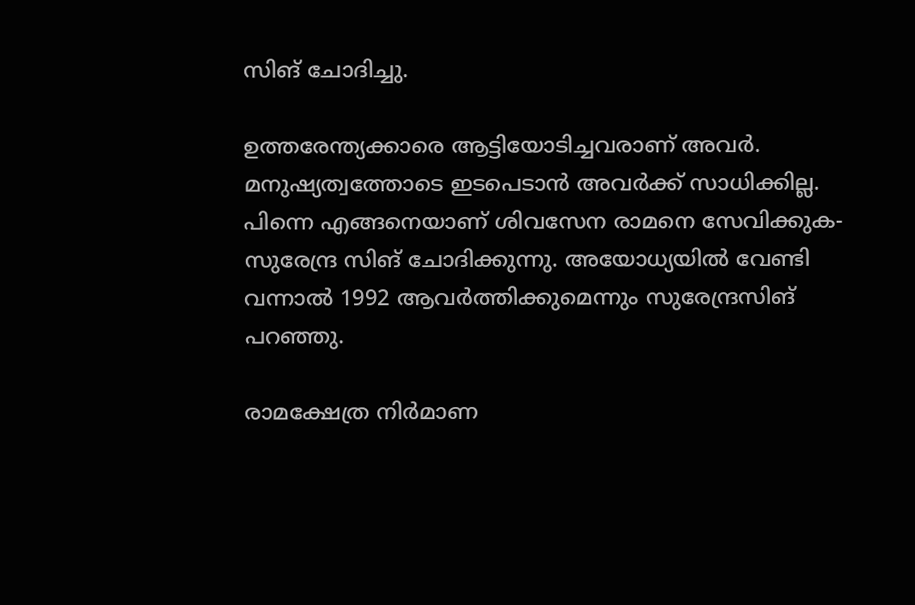സിങ് ചോദിച്ചു.

ഉത്തരേന്ത്യക്കാരെ ആട്ടിയോടിച്ചവരാണ് അവര്‍. മനുഷ്യത്വത്തോടെ ഇടപെടാന്‍ അവര്‍ക്ക് സാധിക്കില്ല. പിന്നെ എങ്ങനെയാണ് ശിവസേന രാമനെ സേവിക്കുക- സുരേന്ദ്ര സിങ് ചോദിക്കുന്നു. അയോധ്യയില്‍ വേണ്ടി വന്നാല്‍ 1992 ആവര്‍ത്തിക്കുമെന്നും സുരേന്ദ്രസിങ് പറഞ്ഞു.

രാമക്ഷേത്ര നിര്‍മാണ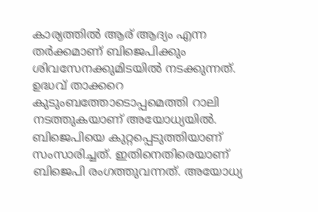കാര്യത്തില്‍ ആര് ആദ്യം എന്ന തര്‍ക്കമാണ് ബിജെപിക്കും ശിവസേനക്കുമിടയില്‍ നടക്കുന്നത്. ഉദ്ധവ് താക്കറെ കുടുംബത്തോടൊപ്പമെത്തി റാലി നടത്തുകയാണ് അയോധ്യയില്‍. ബിജെപിയെ കുറ്റപ്പെടുത്തിയാണ് സംസാരിച്ചത്. ഇതിനെതിരെയാണ് ബിജെപി രംഗത്തുവന്നത്. അയോധ്യ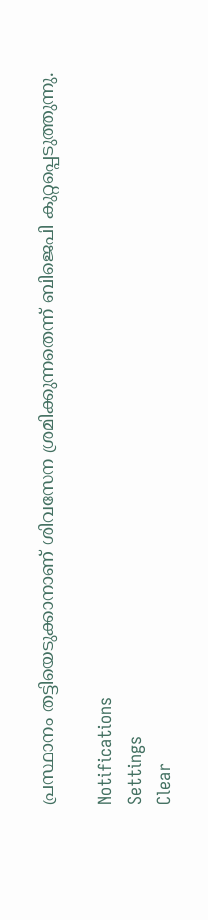പ്രസ്ഥാനം തട്ടിയെടുക്കാനാണ് ശിവസേന ശ്രമിക്കുന്നതെന്ന് ബിജെപി കുറ്റപ്പെടുത്തുന്നു.

Notifications
Settings
Clear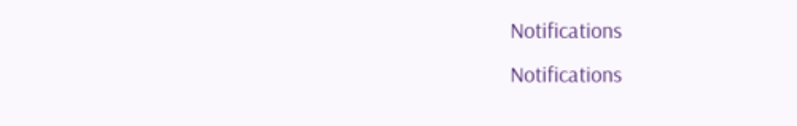Notifications
Notifications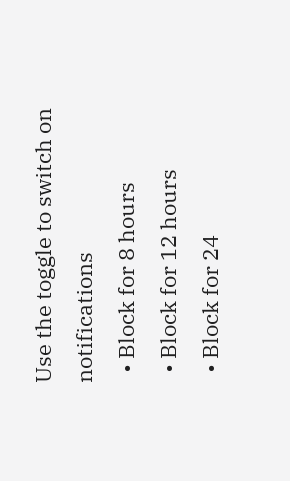Use the toggle to switch on notifications
  • Block for 8 hours
  • Block for 12 hours
  • Block for 24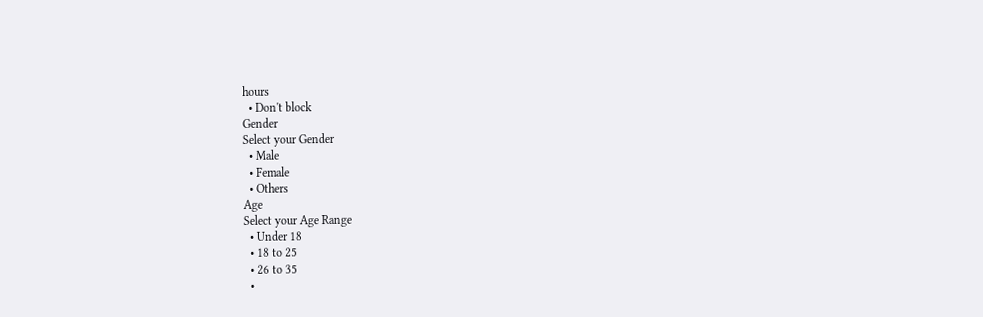hours
  • Don't block
Gender
Select your Gender
  • Male
  • Female
  • Others
Age
Select your Age Range
  • Under 18
  • 18 to 25
  • 26 to 35
  •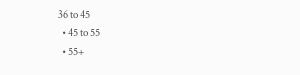36 to 45
  • 45 to 55
  • 55+